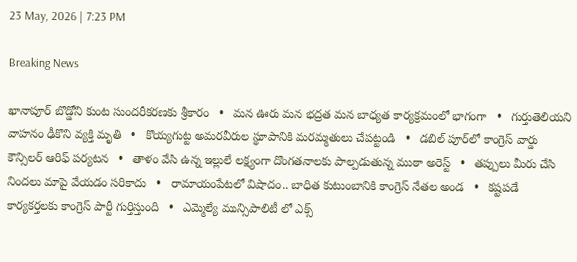23 May, 2026 | 7:23 PM

Breaking News

ఖానాపూర్ బొడ్డోని కుంట సుందరీకరణకు శ్రీకారం   •   మన ఊరు మన భద్రత మన బాధ్యత కార్యక్రమంలో భాగంగా   •   గుర్తుతెలియని వాహనం ఢీకొని వ్యక్తి మృతి   •   కొయ్యగుట్ట అమరవీరుల స్థూపానికి మరమ్మతులు చేపట్టండి   •   డబిల్ పూర్‌లో కాంగ్రెస్ వార్డు కౌన్సిలర్ ఆరిఫ్ పర్యటన   •   తాళం వేసి ఉన్న ఇల్లులే లక్ష్యంగా దొంగతనాలకు పాల్పడుతున్న ముఠా అరెస్ట్   •   తప్పులు మీరు చేసి నిందలు మాపై వేయడం సరికాదు   •   రామాయంపేటలో విషాదం.. బాధిత కుటుంబానికి కాంగ్రెస్ నేతల అండ   •   కష్టపడే కార్యకర్తలకు కాంగ్రెస్ పార్టీ గుర్తిస్తుంది   •   ఎమ్మెల్యే మున్సిపాలిటీ లో ఎక్స్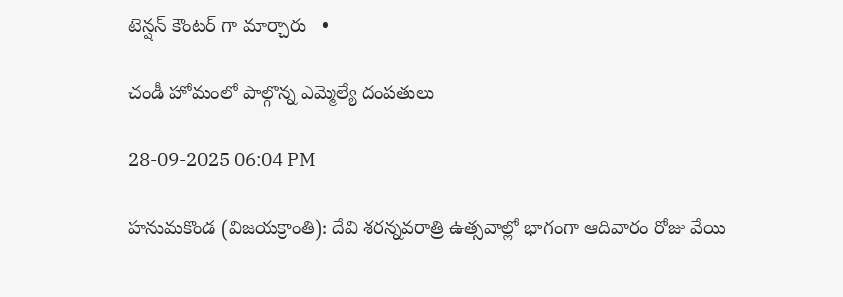టెన్షన్ కౌంటర్ గా మార్చారు   •

చండీ హోమంలో పాల్గొన్న ఎమ్మెల్యే దంపతులు

28-09-2025 06:04 PM

హనుమకొండ (విజయక్రాంతి): దేవి శరన్నవరాత్రి ఉత్సవాల్లో భాగంగా ఆదివారం రోజు వేయి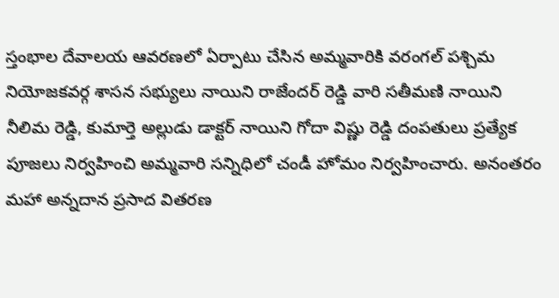స్తంభాల దేవాలయ ఆవరణలో ఏర్పాటు చేసిన అమ్మవారికి వరంగల్ పశ్చిమ నియోజకవర్గ శాసన సభ్యులు నాయిని రాజేందర్ రెడ్డి వారి సతీమణి నాయిని నీలిమ రెడ్డి, కుమార్తె అల్లుడు డాక్టర్ నాయిని గోదా విష్ణు రెడ్డి దంపతులు ప్రత్యేక పూజలు నిర్వహించి అమ్మవారి సన్నిధిలో చండీ హోమం నిర్వహించారు. అనంతరం మహా అన్నదాన ప్రసాద వితరణ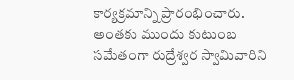కార్యక్రమాన్ని ప్రారంభించారు. అంతకు ముందు కుటుంబ సమేతంగా రుద్రేశ్వర స్వామివారిని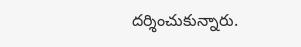దర్శించుకున్నారు.